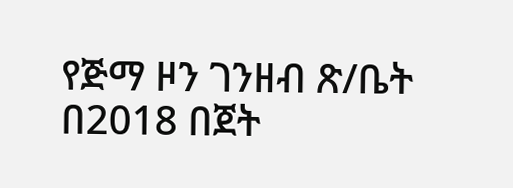የጅማ ዞን ገንዘብ ጽ/ቤት በ2018 በጀት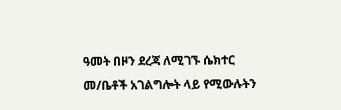ዓመት በዞን ደረጃ ለሚገኙ ሴክተር መ/ቤቶች አገልግሎት ላይ የሚውሉትን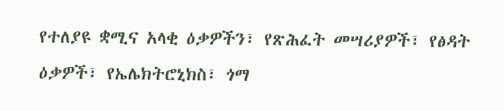የተለያዩ ቋሚና አላቂ ዕቃዎችን፣ የጽሕፈት መሣሪያዎች፣ የፅዳት ዕቃዎች፣ የኤሌክትሮኒክስ፣ ጎማ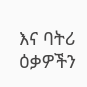እና ባትሪ ዕቃዎችን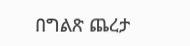በግልጽ ጨረታ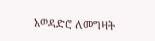አወዳድሮ ለመግዛት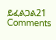ይፈልጋል21 Comments